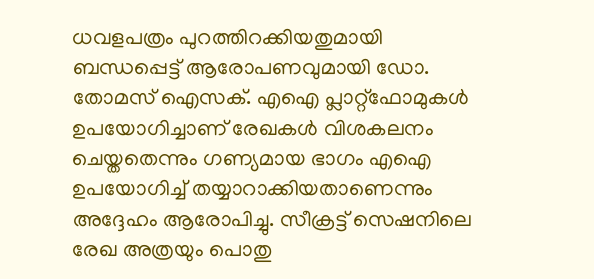ധവളപത്രം പുറത്തിറക്കിയതുമായി ബന്ധപ്പെട്ട് ആരോപണവുമായി ഡോ. തോമസ് ഐസക്. എഐ പ്ലാറ്റ്ഫോമുകൾ ഉപയോഗിച്ചാണ് രേഖകൾ വിശകലനം ചെയ്തതെന്നും ഗണ്യമായ ഭാഗം എഐ ഉപയോഗിച്ച് തയ്യാറാക്കിയതാണെന്നും അദ്ദേഹം ആരോപിച്ചു. സീക്രട്ട് സെഷനിലെ രേഖ അത്രയും പൊതു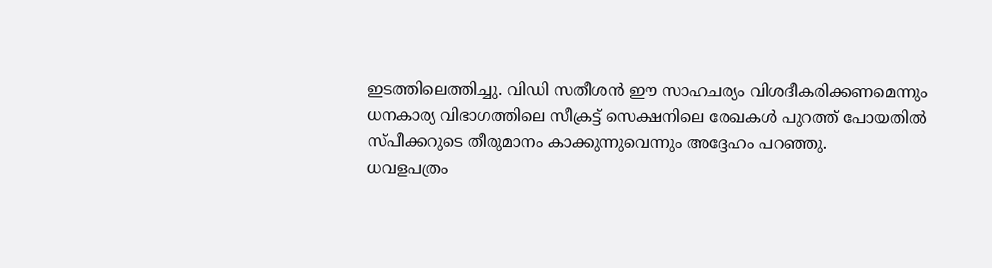ഇടത്തിലെത്തിച്ചു. വിഡി സതീശൻ ഈ സാഹചര്യം വിശദീകരിക്കണമെന്നും ധനകാര്യ വിഭാഗത്തിലെ സീക്രട്ട് സെക്ഷനിലെ രേഖകൾ പുറത്ത് പോയതിൽ സ്പീക്കറുടെ തീരുമാനം കാക്കുന്നുവെന്നും അദ്ദേഹം പറഞ്ഞു.
ധവളപത്രം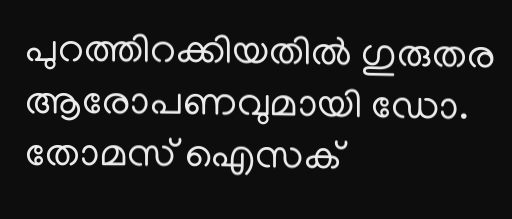പുറത്തിറക്കിയതിൽ ഗുരുതര ആരോപണവുമായി ഡോ. തോമസ് ഐസക്